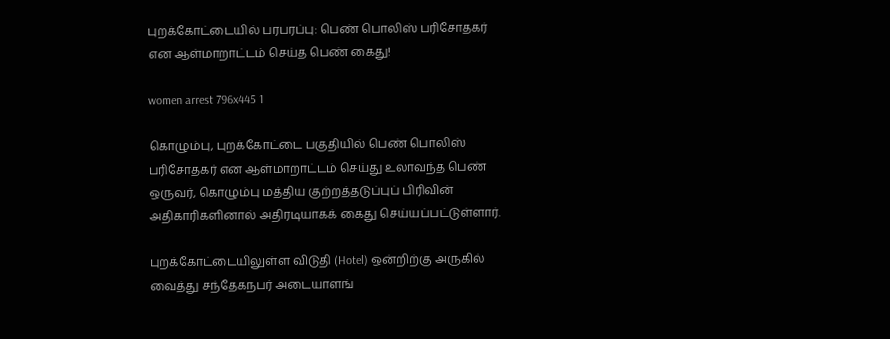புறக்கோட்டையில் பரபரப்பு: பெண் பொலிஸ் பரிசோதகர் என ஆள்மாறாட்டம் செய்த பெண் கைது!

women arrest 796x445 1

கொழும்பு, புறக்கோட்டை பகுதியில் பெண் பொலிஸ் பரிசோதகர் என ஆள்மாறாட்டம் செய்து உலாவந்த பெண் ஒருவர், கொழும்பு மத்திய குற்றத்தடுப்புப் பிரிவின் அதிகாரிகளினால் அதிரடியாகக் கைது செய்யப்பட்டுள்ளார்.

புறக்கோட்டையிலுள்ள விடுதி (Hotel) ஒன்றிற்கு அருகில் வைத்து சந்தேகநபர் அடையாளங்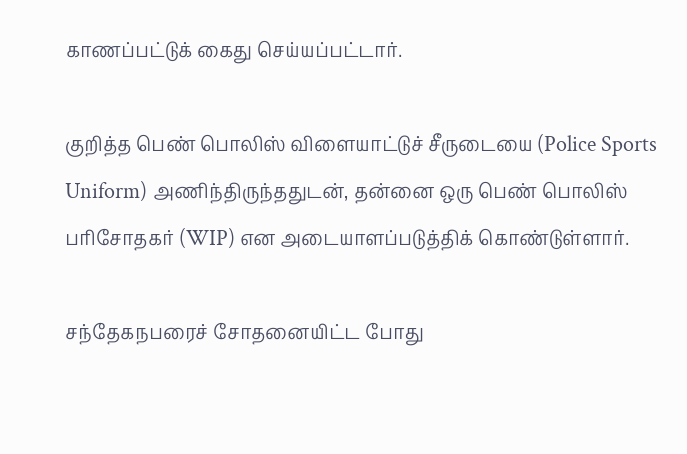காணப்பட்டுக் கைது செய்யப்பட்டார்.

குறித்த பெண் பொலிஸ் விளையாட்டுச் சீருடையை (Police Sports Uniform) அணிந்திருந்ததுடன், தன்னை ஒரு பெண் பொலிஸ் பரிசோதகர் (WIP) என அடையாளப்படுத்திக் கொண்டுள்ளார்.

சந்தேகநபரைச் சோதனையிட்ட போது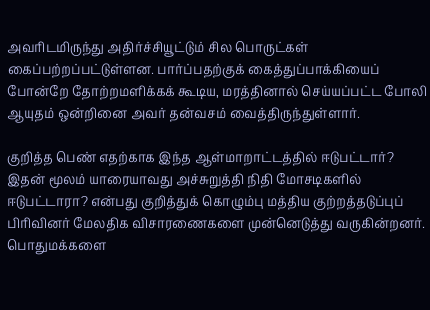அவரிடமிருந்து அதிர்ச்சியூட்டும் சில பொருட்கள் கைப்பற்றப்பட்டுள்ளன. பார்ப்பதற்குக் கைத்துப்பாக்கியைப் போன்றே தோற்றமளிக்கக் கூடிய, மரத்தினால் செய்யப்பட்ட போலி ஆயுதம் ஒன்றினை அவர் தன்வசம் வைத்திருந்துள்ளார்.

குறித்த பெண் எதற்காக இந்த ஆள்மாறாட்டத்தில் ஈடுபட்டார்? இதன் மூலம் யாரையாவது அச்சுறுத்தி நிதி மோசடிகளில் ஈடுபட்டாரா? என்பது குறித்துக் கொழும்பு மத்திய குற்றத்தடுப்புப் பிரிவினர் மேலதிக விசாரணைகளை முன்னெடுத்து வருகின்றனர். பொதுமக்களை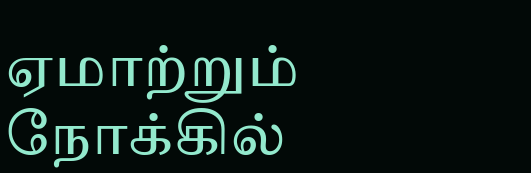ஏமாற்றும் நோக்கில்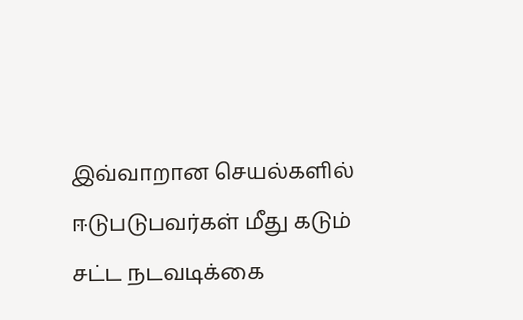இவ்வாறான செயல்களில் ஈடுபடுபவர்கள் மீது கடும் சட்ட நடவடிக்கை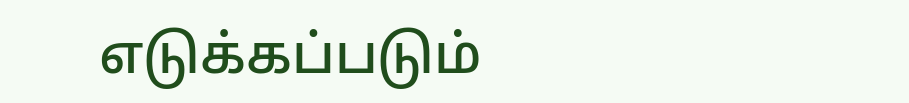எடுக்கப்படும்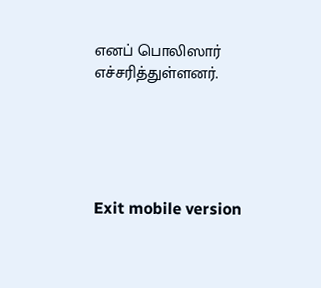எனப் பொலிஸார் எச்சரித்துள்ளனர்.





Exit mobile version